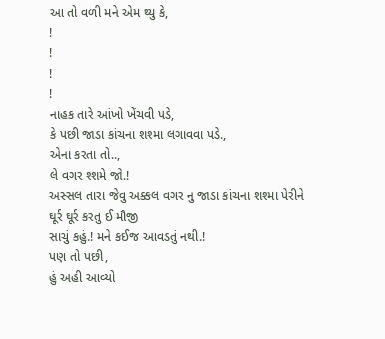આ તો વળી મને એમ થ્યુ કે,
!
!
!
!
નાહક તારે આંખો ખેંચવી પડે,
કે પછી જાડા કાંચના શશ્મા લગાવવા પડે.,
એના કરતા તો..,
લે વગર શ્શમે જો.!
અસ્સલ તારા જેવુ અક્કલ વગર નુ જાડા કાંચના શશ્મા પેરીને
ઘૂર્ર ઘૂર્ર કરતુ ઈ મૌજી
સાચું કહું.! મને કઈજ આવડતું નથી.!
પણ તો પછી,
હું અહી આવ્યો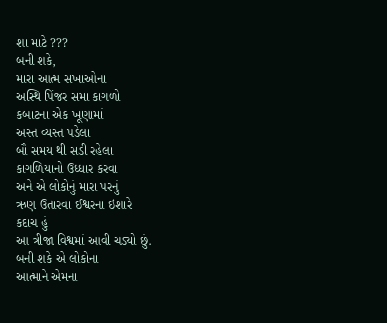શા માટે ???
બની શકે,
મારા આત્મ સખાઓના
અસ્થિ પિંજર સમા કાગળો
કબાટના એક ખૂણામાં
અસ્ત વ્યસ્ત પડેલા
બૌ સમય થી સડી રહેલા
કાગળિયાનો ઉધ્ધાર કરવા
અને એ લોકોનું મારા પરનું
ઋણ ઉતારવા ઈશ્વરના ઇશારે
કદાચ હું
આ ત્રીજા વિશ્વમાં આવી ચડ્યો છું.
બની શકે એ લોકોના
આત્માને એમના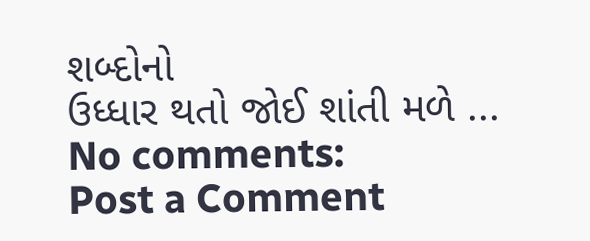શબ્દોનો
ઉધ્ધાર થતો જોઈ શાંતી મળે ...
No comments:
Post a Comment